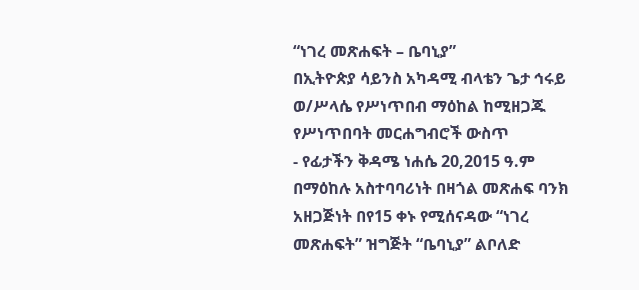“ነገረ መጽሐፍት – ቤባኒያ”
በኢትዮጵያ ሳይንስ አካዳሚ ብላቴን ጌታ ኅሩይ ወ/ሥላሴ የሥነጥበብ ማዕከል ከሚዘጋጁ የሥነጥበባት መርሐግብሮች ውስጥ
- የፊታችን ቅዳሜ ነሐሴ 20,2015 ዓ.ም በማዕከሉ አስተባባሪነት በዛጎል መጽሐፍ ባንክ አዘጋጅነት በየ15 ቀኑ የሚሰናዳው “ነገረ መጽሐፍት” ዝግጅት “ቤባኒያ” ልቦለድ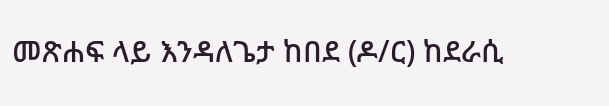መጽሐፍ ላይ እንዳለጌታ ከበደ (ዶ/ር) ከደራሲ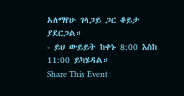አለማየሁ ገላጋይ ጋር ቆይታ ያደርጋል።
- ይህ ውይይት ከቀኑ 8:00 እስከ 11:00 ይካሄዳል።
Share This Event